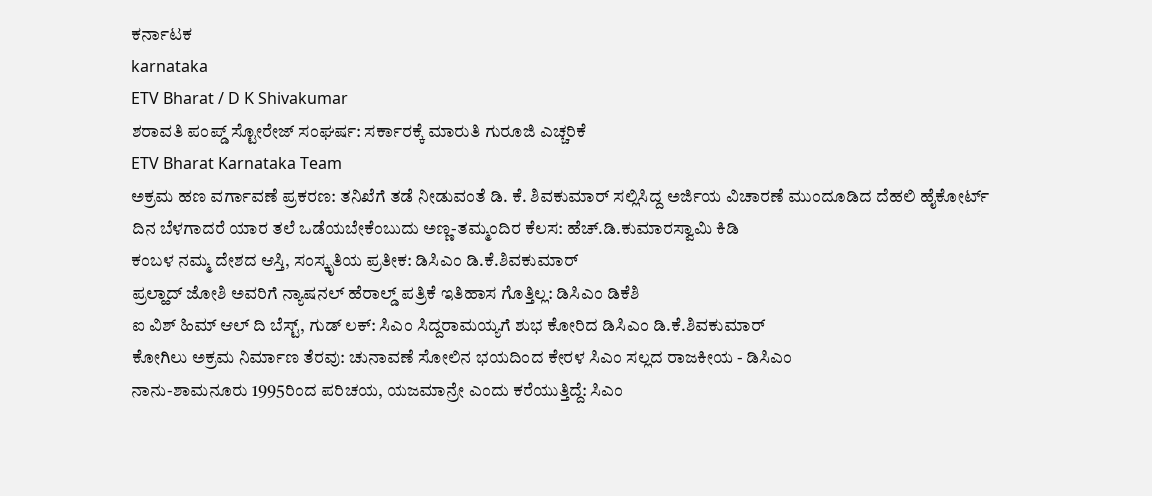ಕರ್ನಾಟಕ
karnataka
ETV Bharat / D K Shivakumar
ಶರಾವತಿ ಪಂಪ್ಡ್ ಸ್ಟೋರೇಜ್ ಸಂಘರ್ಷ: ಸರ್ಕಾರಕ್ಕೆ ಮಾರುತಿ ಗುರೂಜಿ ಎಚ್ಚರಿಕೆ
ETV Bharat Karnataka Team
ಅಕ್ರಮ ಹಣ ವರ್ಗಾವಣೆ ಪ್ರಕರಣ: ತನಿಖೆಗೆ ತಡೆ ನೀಡುವಂತೆ ಡಿ. ಕೆ. ಶಿವಕುಮಾರ್ ಸಲ್ಲಿಸಿದ್ದ ಅರ್ಜಿಯ ವಿಚಾರಣೆ ಮುಂದೂಡಿದ ದೆಹಲಿ ಹೈಕೋರ್ಟ್
ದಿನ ಬೆಳಗಾದರೆ ಯಾರ ತಲೆ ಒಡೆಯಬೇಕೆಂಬುದು ಅಣ್ಣ-ತಮ್ಮಂದಿರ ಕೆಲಸ: ಹೆಚ್.ಡಿ.ಕುಮಾರಸ್ವಾಮಿ ಕಿಡಿ
ಕಂಬಳ ನಮ್ಮ ದೇಶದ ಆಸ್ತಿ, ಸಂಸ್ಕೃತಿಯ ಪ್ರತೀಕ: ಡಿಸಿಎಂ ಡಿ.ಕೆ.ಶಿವಕುಮಾರ್
ಪ್ರಲ್ಹಾದ್ ಜೋಶಿ ಅವರಿಗೆ ನ್ಯಾಷನಲ್ ಹೆರಾಲ್ಡ್ ಪತ್ರಿಕೆ ಇತಿಹಾಸ ಗೊತ್ತಿಲ್ಲ: ಡಿಸಿಎಂ ಡಿಕೆಶಿ
ಐ ವಿಶ್ ಹಿಮ್ ಆಲ್ ದಿ ಬೆಸ್ಟ್, ಗುಡ್ ಲಕ್: ಸಿಎಂ ಸಿದ್ದರಾಮಯ್ಯಗೆ ಶುಭ ಕೋರಿದ ಡಿಸಿಎಂ ಡಿ.ಕೆ.ಶಿವಕುಮಾರ್
ಕೋಗಿಲು ಅಕ್ರಮ ನಿರ್ಮಾಣ ತೆರವು: ಚುನಾವಣೆ ಸೋಲಿನ ಭಯದಿಂದ ಕೇರಳ ಸಿಎಂ ಸಲ್ಲದ ರಾಜಕೀಯ - ಡಿಸಿಎಂ
ನಾನು-ಶಾಮನೂರು 1995ರಿಂದ ಪರಿಚಯ, ಯಜಮಾನ್ರೇ ಎಂದು ಕರೆಯುತ್ತಿದ್ದೆ: ಸಿಎಂ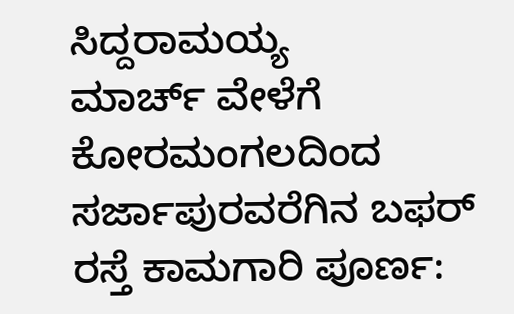ಸಿದ್ದರಾಮಯ್ಯ
ಮಾರ್ಚ್ ವೇಳೆಗೆ ಕೋರಮಂಗಲದಿಂದ ಸರ್ಜಾಪುರವರೆಗಿನ ಬಫರ್ ರಸ್ತೆ ಕಾಮಗಾರಿ ಪೂರ್ಣ: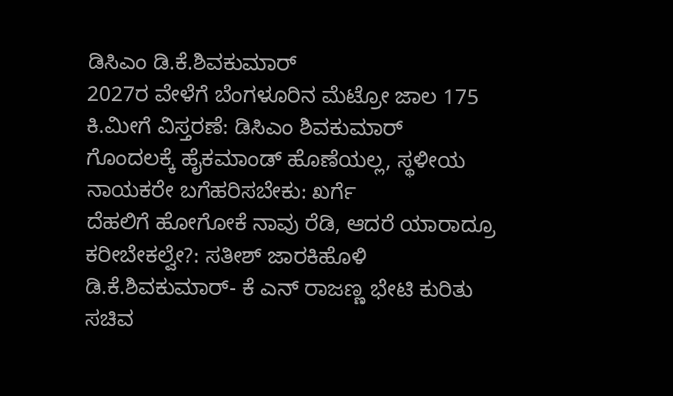ಡಿಸಿಎಂ ಡಿ.ಕೆ.ಶಿವಕುಮಾರ್
2027ರ ವೇಳೆಗೆ ಬೆಂಗಳೂರಿನ ಮೆಟ್ರೋ ಜಾಲ 175 ಕಿ.ಮೀಗೆ ವಿಸ್ತರಣೆ: ಡಿಸಿಎಂ ಶಿವಕುಮಾರ್
ಗೊಂದಲಕ್ಕೆ ಹೈಕಮಾಂಡ್ ಹೊಣೆಯಲ್ಲ, ಸ್ಥಳೀಯ ನಾಯಕರೇ ಬಗೆಹರಿಸಬೇಕು: ಖರ್ಗೆ
ದೆಹಲಿಗೆ ಹೋಗೋಕೆ ನಾವು ರೆಡಿ, ಆದರೆ ಯಾರಾದ್ರೂ ಕರೀಬೇಕಲ್ವೇ?: ಸತೀಶ್ ಜಾರಕಿಹೊಳಿ
ಡಿ.ಕೆ.ಶಿವಕುಮಾರ್- ಕೆ ಎನ್ ರಾಜಣ್ಣ ಭೇಟಿ ಕುರಿತು ಸಚಿವ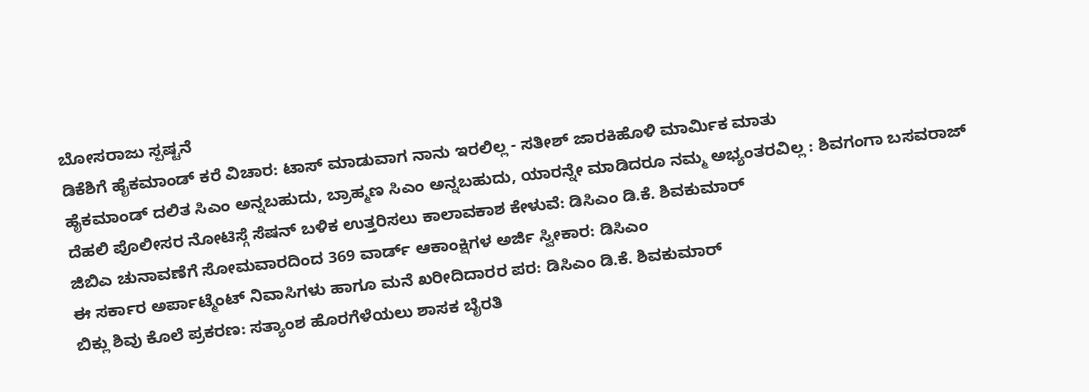ಬೋಸರಾಜು ಸ್ಪಷ್ಟನೆ
ಡಿಕೆಶಿಗೆ ಹೈಕಮಾಂಡ್ ಕರೆ ವಿಚಾರ: ಟಾಸ್ ಮಾಡುವಾಗ ನಾನು ಇರಲಿಲ್ಲ - ಸತೀಶ್ ಜಾರಕಿಹೊಳಿ ಮಾರ್ಮಿಕ ಮಾತು
ಹೈಕಮಾಂಡ್ ದಲಿತ ಸಿಎಂ ಅನ್ನಬಹುದು, ಬ್ರಾಹ್ಮಣ ಸಿಎಂ ಅನ್ನಬಹುದು, ಯಾರನ್ನೇ ಮಾಡಿದರೂ ನಮ್ಮ ಅಭ್ಯಂತರವಿಲ್ಲ : ಶಿವಗಂಗಾ ಬಸವರಾಜ್
ದೆಹಲಿ ಪೊಲೀಸರ ನೋಟಿಸ್ಗೆ ಸೆಷನ್ ಬಳಿಕ ಉತ್ತರಿಸಲು ಕಾಲಾವಕಾಶ ಕೇಳುವೆ: ಡಿಸಿಎಂ ಡಿ.ಕೆ. ಶಿವಕುಮಾರ್
ಜಿಬಿಎ ಚುನಾವಣೆಗೆ ಸೋಮವಾರದಿಂದ 369 ವಾರ್ಡ್ ಆಕಾಂಕ್ಷಿಗಳ ಅರ್ಜಿ ಸ್ವೀಕಾರ: ಡಿಸಿಎಂ
ಈ ಸರ್ಕಾರ ಅರ್ಪಾಟ್ಮೆಂಟ್ ನಿವಾಸಿಗಳು ಹಾಗೂ ಮನೆ ಖರೀದಿದಾರರ ಪರ: ಡಿಸಿಎಂ ಡಿ.ಕೆ. ಶಿವಕುಮಾರ್
ಬಿಕ್ಲು ಶಿವು ಕೊಲೆ ಪ್ರಕರಣ: ಸತ್ಯಾಂಶ ಹೊರಗೆಳೆಯಲು ಶಾಸಕ ಬೈರತಿ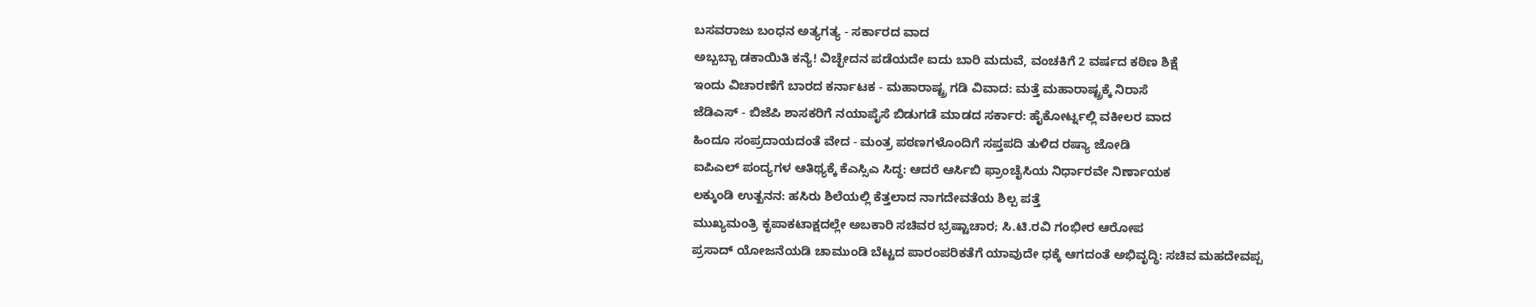ಬಸವರಾಜು ಬಂಧನ ಅತ್ಯಗತ್ಯ - ಸರ್ಕಾರದ ವಾದ
ಅಬ್ಬಬ್ಬಾ ಡಕಾಯಿತಿ ಕನ್ಯೆ! ವಿಚ್ಛೇದನ ಪಡೆಯದೇ ಐದು ಬಾರಿ ಮದುವೆ, ವಂಚಕಿಗೆ 2 ವರ್ಷದ ಕಠಿಣ ಶಿಕ್ಷೆ
ಇಂದು ವಿಚಾರಣೆಗೆ ಬಾರದ ಕರ್ನಾಟಕ - ಮಹಾರಾಷ್ಟ್ರ ಗಡಿ ವಿವಾದ: ಮತ್ತೆ ಮಹಾರಾಷ್ಟ್ರಕ್ಕೆ ನಿರಾಸೆ
ಜೆಡಿಎಸ್ - ಬಿಜೆಪಿ ಶಾಸಕರಿಗೆ ನಯಾಪೈಸೆ ಬಿಡುಗಡೆ ಮಾಡದ ಸರ್ಕಾರ: ಹೈಕೋರ್ಟ್ನಲ್ಲಿ ವಕೀಲರ ವಾದ
ಹಿಂದೂ ಸಂಪ್ರದಾಯದಂತೆ ವೇದ - ಮಂತ್ರ ಪಠಣಗಳೊಂದಿಗೆ ಸಪ್ತಪದಿ ತುಳಿದ ರಷ್ಯಾ ಜೋಡಿ
ಐಪಿಎಲ್ ಪಂದ್ಯಗಳ ಆತಿಥ್ಯಕ್ಕೆ ಕೆಎಸ್ಸಿಎ ಸಿದ್ಧ: ಆದರೆ ಆರ್ಸಿಬಿ ಫ್ರಾಂಚೈಸಿಯ ನಿರ್ಧಾರವೇ ನಿರ್ಣಾಯಕ
ಲಕ್ಕುಂಡಿ ಉತ್ಖನನ: ಹಸಿರು ಶಿಲೆಯಲ್ಲಿ ಕೆತ್ತಲಾದ ನಾಗದೇವತೆಯ ಶಿಲ್ಪ ಪತ್ತೆ
ಮುಖ್ಯಮಂತ್ರಿ ಕೃಪಾಕಟಾಕ್ಷದಲ್ಲೇ ಅಬಕಾರಿ ಸಚಿವರ ಭ್ರಷ್ಟಾಚಾರ; ಸಿ.ಟಿ.ರವಿ ಗಂಭೀರ ಆರೋಪ
ಪ್ರಸಾದ್ ಯೋಜನೆಯಡಿ ಚಾಮುಂಡಿ ಬೆಟ್ಟದ ಪಾರಂಪರಿಕತೆಗೆ ಯಾವುದೇ ಧಕ್ಕೆ ಆಗದಂತೆ ಅಭಿವೃದ್ಧಿ: ಸಚಿವ ಮಹದೇವಪ್ಪ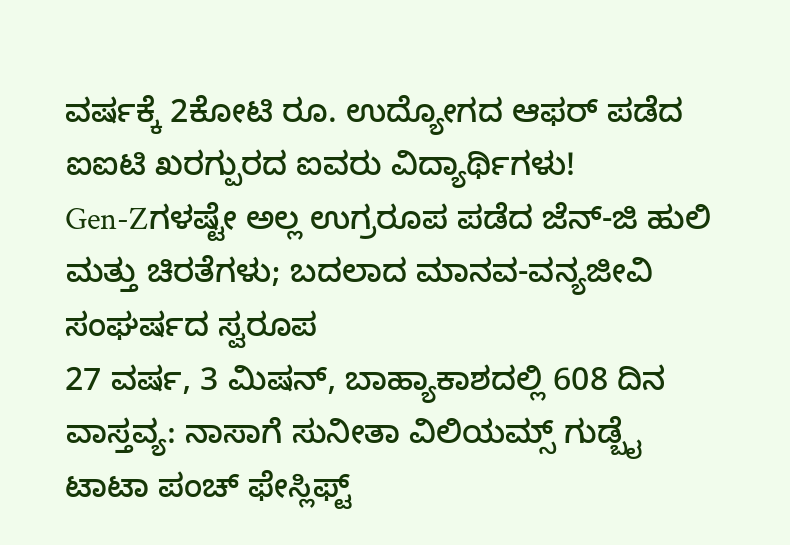ವರ್ಷಕ್ಕೆ 2ಕೋಟಿ ರೂ. ಉದ್ಯೋಗದ ಆಫರ್ ಪಡೆದ ಐಐಟಿ ಖರಗ್ಪುರದ ಐವರು ವಿದ್ಯಾರ್ಥಿಗಳು!
Gen-Zಗಳಷ್ಟೇ ಅಲ್ಲ ಉಗ್ರರೂಪ ಪಡೆದ ಜೆನ್-ಜಿ ಹುಲಿ ಮತ್ತು ಚಿರತೆಗಳು; ಬದಲಾದ ಮಾನವ-ವನ್ಯಜೀವಿ ಸಂಘರ್ಷದ ಸ್ವರೂಪ
27 ವರ್ಷ, 3 ಮಿಷನ್, ಬಾಹ್ಯಾಕಾಶದಲ್ಲಿ 608 ದಿನ ವಾಸ್ತವ್ಯ: ನಾಸಾಗೆ ಸುನೀತಾ ವಿಲಿಯಮ್ಸ್ ಗುಡ್ಬೈ
ಟಾಟಾ ಪಂಚ್ ಫೇಸ್ಲಿಫ್ಟ್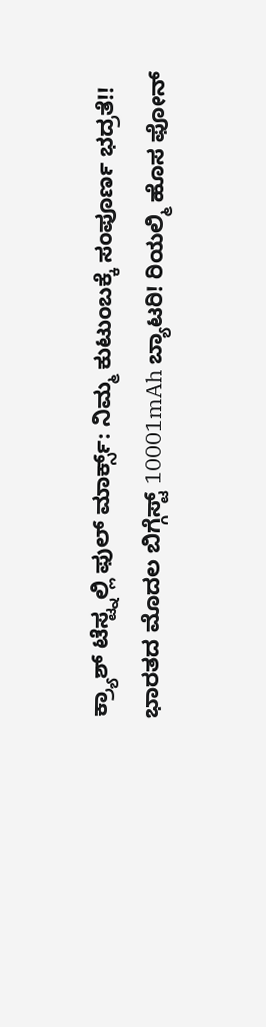ಕ್ರ್ಯಾಶ್ ಟೆಸ್ಟ್ನಲ್ಲಿ ಫುಲ್ ಮಾರ್ಕ್ಸ್: ನಿಮ್ಮ ಕುಟುಂಬಕ್ಕೆ ಸಂಪೂರ್ಣ ಭದ್ರತೆ!!
ಭಾರತದ ಮೊದಲ ಬಿಗ್ಗೆಸ್ಟ್ 10001mAh ಬ್ಯಾಟರಿ! ರಿಯಲ್ಮಿ ಹೊಸ ಫೋನ್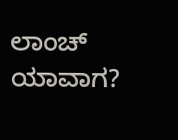ಲಾಂಚ್ ಯಾವಾಗ?